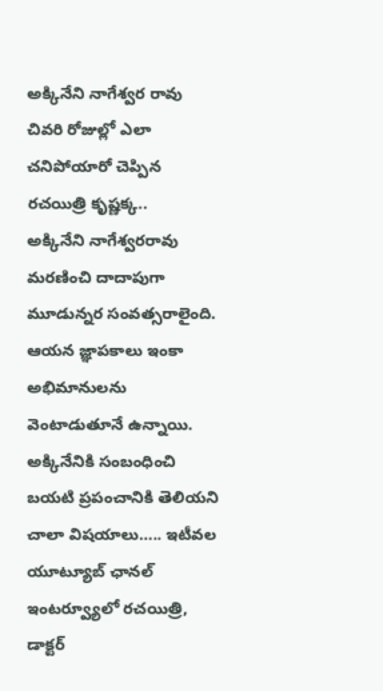అక్కినేని నాగేశ్వర రావు చివరి రోజుల్లో ఎలా చనిపోయారో చెప్పిన రచయిత్రి కృష్ణక్క..
అక్కినేని నాగేశ్వరరావు మరణించి దాదాపుగా మూడున్నర సంవత్సరాలైంది. ఆయన జ్ఞాపకాలు ఇంకా అభిమానులను వెంటాడుతూనే ఉన్నాయి. అక్కినేనికి సంబంధించి బయటి ప్రపంచానికి తెలియని చాలా విషయాలు….. ఇటీవల యూట్యూబ్ ఛానల్ ఇంటర్వ్యూలో రచయిత్రి, డాక్టర్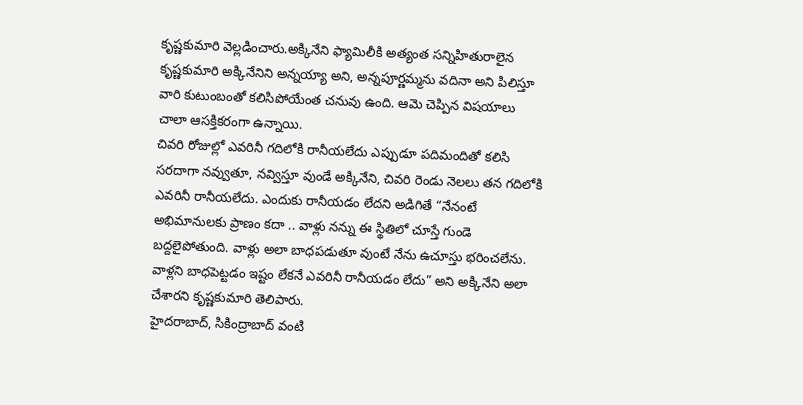కృష్ణకుమారి వెల్లడించారు.అక్కినేని ఫ్యామిలీకి అత్యంత సన్నిహితురాలైన కృష్ణకుమారి అక్కినేనిని అన్నయ్యా అని, అన్నపూర్ణమ్మను వదినా అని పిలిస్తూ వారి కుటుంబంతో కలిసిపోయేంత చనువు ఉంది. ఆమె చెప్పిన విషయాలు చాలా ఆసక్తికరంగా ఉన్నాయి.
చివరి రోజుల్లో ఎవరినీ గదిలోకి రానీయలేదు ఎప్పుడూ పదిమందితో కలిసి సరదాగా నవ్వుతూ, నవ్విస్తూ వుండే అక్కినేని, చివరి రెండు నెలలు తన గదిలోకి ఎవరినీ రానీయలేదు. ఎందుకు రానీయడం లేదని అడిగితే “నేనంటే అభిమానులకు ప్రాణం కదా .. వాళ్లు నన్ను ఈ స్థితిలో చూస్తే గుండె బద్దలైపోతుంది. వాళ్లు అలా బాధపడుతూ వుంటే నేను ఉచూస్తు భరించలేను. వాళ్లని బాధపెట్టడం ఇష్టం లేకనే ఎవరినీ రానీయడం లేదు” అని అక్కినేని అలా చేశారని కృష్ణకుమారి తెలిపారు.
హైదరాబాద్, సికింద్రాబాద్ వంటి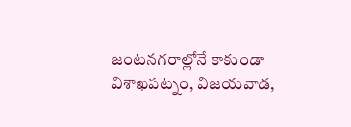జంటనగరాల్లోనే కాకుండా విశాఖపట్నం, విజయవాడ,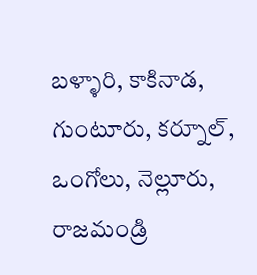బళ్ళారి, కాకినాడ, గుంటూరు, కర్నూల్, ఒంగోలు, నెల్లూరు, రాజమండ్రి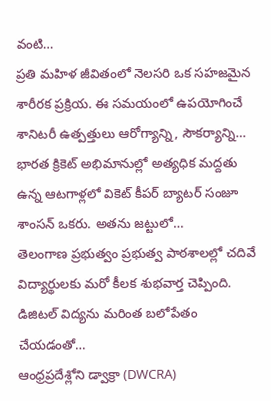వంటి…
ప్రతి మహిళ జీవితంలో నెలసరి ఒక సహజమైన శారీరక ప్రక్రియ. ఈ సమయంలో ఉపయోగించే శానిటరీ ఉత్పత్తులు ఆరోగ్యాన్ని, సౌకర్యాన్ని…
భారత క్రికెట్ అభిమానుల్లో అత్యధిక మద్దతు ఉన్న ఆటగాళ్లలో వికెట్ కీపర్ బ్యాటర్ సంజూ శాంసన్ ఒకరు. అతను జట్టులో…
తెలంగాణ ప్రభుత్వం ప్రభుత్వ పాఠశాలల్లో చదివే విద్యార్థులకు మరో కీలక శుభవార్త చెప్పింది. డిజిటల్ విద్యను మరింత బలోపేతం చేయడంతో…
ఆంధ్రప్రదేశ్లోని డ్వాక్రా (DWCRA)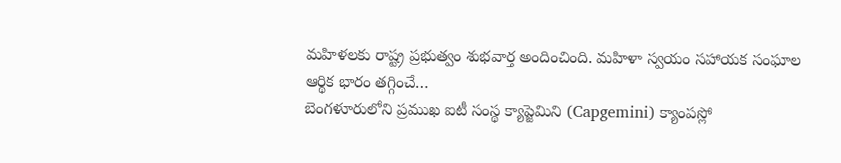మహిళలకు రాష్ట్ర ప్రభుత్వం శుభవార్త అందించింది. మహిళా స్వయం సహాయక సంఘాల ఆర్థిక భారం తగ్గించే…
బెంగళూరులోని ప్రముఖ ఐటీ సంస్థ క్యాప్జెమిని (Capgemini) క్యాంపస్లో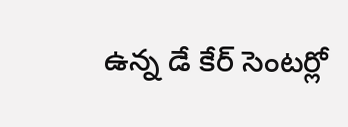ఉన్న డే కేర్ సెంటర్లో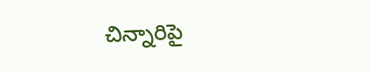చిన్నారిపై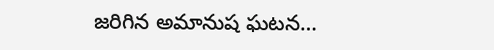జరిగిన అమానుష ఘటన…